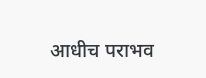आधीच पराभव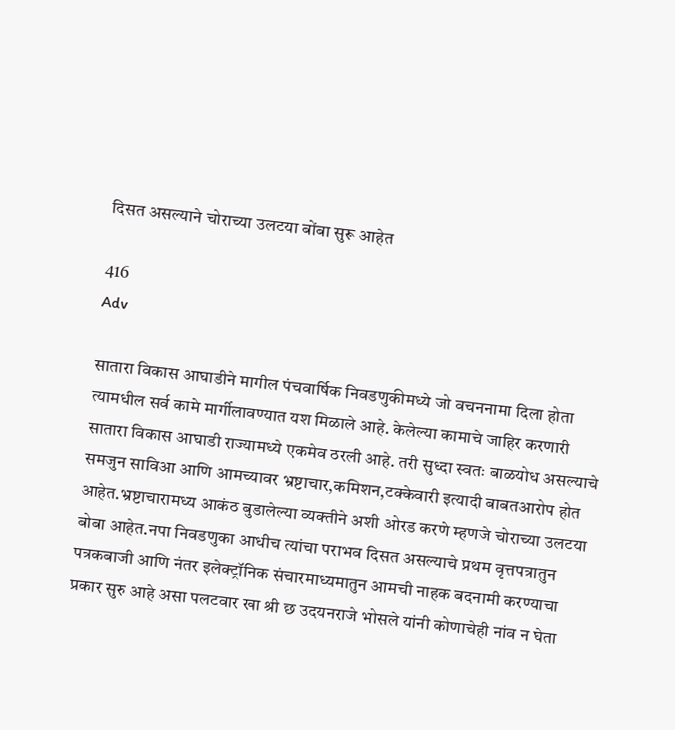दिसत असल्याने चोराच्या उलटया बोंबा सुरू आहेत

416
Adv

सातारा विकास आघाडीने मागील पंचवार्षिक निवडणुकीमध्ये जो वचननामा दिला होता त्यामधील सर्व कामे मार्गीलावण्यात यश मिळाले आहे. केलेल्या कामाचे जाहिर करणारी सातारा विकास आघाडी राज्यामध्ये एकमेव ठरली आहे. तरी सुध्दा स्वतः बाळयोध असल्याचे समजुन साविआ आणि आमच्यावर भ्रष्टाचार,कमिशन,टक्केवारी इत्यादी बाबतआरोप होत आहेत.भ्रष्टाचारामध्य आकंठ बुडालेल्या व्यक्तीने अशी ओरड करणे म्हणजे चोराच्या उलटया बोबा आहेत.नपा निवडणुका आधीच त्यांचा पराभव दिसत असल्याचे प्रथम वृत्तपत्रातुन पत्रकबाजी आणि नंतर इलेक्ट्रॉनिक संचारमाध्यमातुन आमची नाहक बदनामी करण्याचा प्रकार सुरु आहे असा पलटवार खा श्री छ उदयनराजे भोसले यांनी कोणाचेही नांव न घेता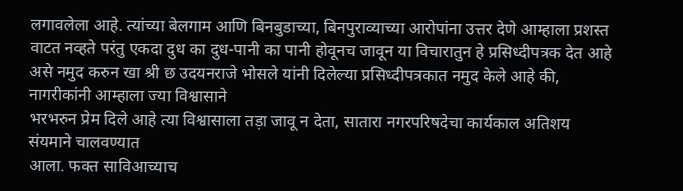लगावलेला आहे. त्यांच्या बेलगाम आणि बिनबुडाच्या, बिनपुराव्याच्या आरोपांना उत्तर देणे आम्हाला प्रशस्त वाटत नव्हते परंतु एकदा दुध का दुध-पानी का पानी होवूनच जावून या विचारातुन हे प्रसिध्दीपत्रक देत आहे असे नमुद करुन खा श्री छ उदयनराजे भोसले यांनी दिलेल्या प्रसिध्दीपत्रकात नमुद केले आहे की, नागरीकांनी आम्हाला ज्या विश्वासाने
भरभरुन प्रेम दिले आहे त्या विश्वासाला तड़ा जावू न देता, सातारा नगरपरिषदेचा कार्यकाल अतिशय संयमाने चालवण्यात
आला. फक्त साविआच्याच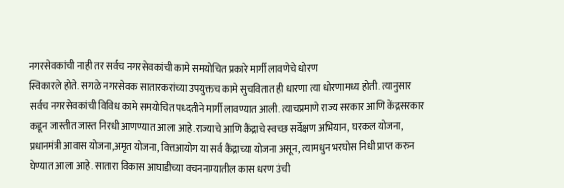नगरसेवकांची नाही तर सर्वच नगरसेवकांची कामे समयोचित प्रकारे मार्गी लावणेचे धोरण
स्विकारले होते. सगळे नगरसेवक सातारकरांच्या उपयुक्तच कामे सुचवितात ही धारणा त्या धोरणामध्य होती. त्यानुसार
सर्वच नगरसेवकांची विविध कामे समयोचित पध्दतीने मार्गी लावण्यात आली. त्याचप्रमाणे राज्य सरकार आणि केंद्रसरकार
कडून जास्तीत जास्त निरधी आणण्यात आला आहे.राज्याचे आणि कैंद्राचे स्वच्छ सर्वेक्षण अभियान, घरकल योजना, प्रधानमंत्री आवास योजना,अमृत योजना, वित्तआयोग या सर्व कैंद्राच्या योजना असून, त्यामधुन भरघोस निधी प्राप्त करुन घेण्यात आला आहे. सातारा विकास आघाडीच्या वचननाम्यातील कास धरण उंची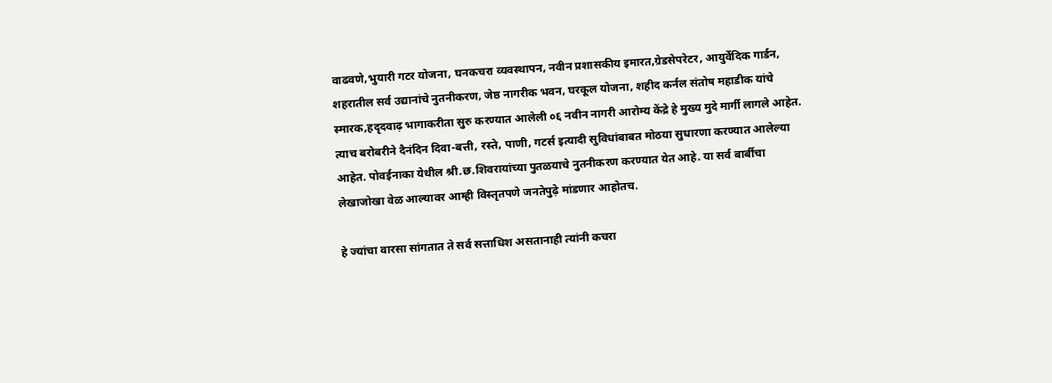वाढवणे,भुयारी गटर योजना, घनकचरा व्यवस्थापन, नवीन प्रशासकीय इमारत,ग्रेडसेपरेटर, आयुर्वेदिक गार्डन, शहरातील सर्व उद्यानांचे नुतनीकरण, जेष्ठ नागरीक भवन, घरकूल योजना, शहीद कर्नल संतोष महाडीक यांचे स्मारक,हदृदवाढ़ भागाकरीता सुरु करण्यात आलेली ०६ नवीन नागरी आरोम्य केंद्रे हे मुख्य मुदे मार्गी लागले आहेत. त्याच बरोबरीने दैनंदिन दिवा-बत्ती, रस्ते, पाणी, गटर्स इत्यादी सुविधांबाबत मोठया सुधारणा करण्यात आलेल्या आहेत. पोवईनाका येथील श्री.छ.शिवरायांच्या पुतळयाचे नुतनीकरण करण्यात येत आहे. या सर्व बार्बीचा लेखाजोखा वेळ आल्यावर आम्ही विस्तृतपणे जनतेपुढ़े मांडणार आहोतच.

हे ज्यांचा वारसा सांगतात ते सर्व सत्ताधिश असतानाही त्यांनी कचरा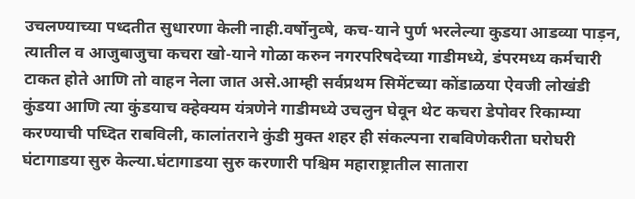उचलण्याच्या पध्दतीत सुधारणा केली नाही.वर्षोनुव्षे, कच-याने पुर्ण भरलेल्या कुडया आडव्या पाड़न, त्यातील व आजुबाजुचा कचरा खो-याने गोळा करुन नगरपरिषदेच्या गाडीमध्ये, डंपरमध्य कर्मचारी टाकत होते आणि तो वाहन नेला जात असे.आम्ही सर्वप्रथम सिमेंटच्या कोंडाळया ऐवजी लोखंडी कुंडया आणि त्या कुंडयाच क्हेक्यम यंत्रणेने गाडीमध्ये उचलुन घेवून थेट कचरा डेपोवर रिकाम्या करण्याची पध्दित राबविली, कालांतराने कुंडी मुक्त शहर ही संकल्पना राबविणेकरीता घरोघरी घंटागाडया सुरु केल्या.घंटागाडया सुरु करणारी पश्चिम महाराष्ट्रातील सातारा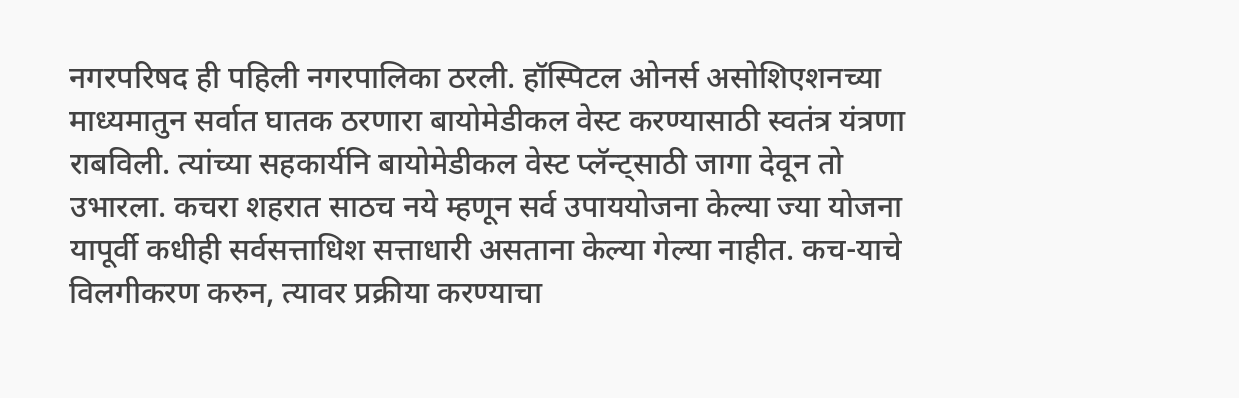नगरपरिषद ही पहिली नगरपालिका ठरली. हॉस्पिटल ओनर्स असोशिएशनच्या माध्यमातुन सर्वात घातक ठरणारा बायोमेडीकल वेस्ट करण्यासाठी स्वतंत्र यंत्रणा राबविली. त्यांच्या सहकार्यनि बायोमेडीकल वेस्ट प्लॅन्ट्साठी जागा देवून तो उभारला. कचरा शहरात साठच नये म्हणून सर्व उपाययोजना केल्या ज्या योजना यापूर्वी कधीही सर्वसत्ताधिश सत्ताधारी असताना केल्या गेल्या नाहीत. कच-याचे विलगीकरण करुन, त्यावर प्रक्रीया करण्याचा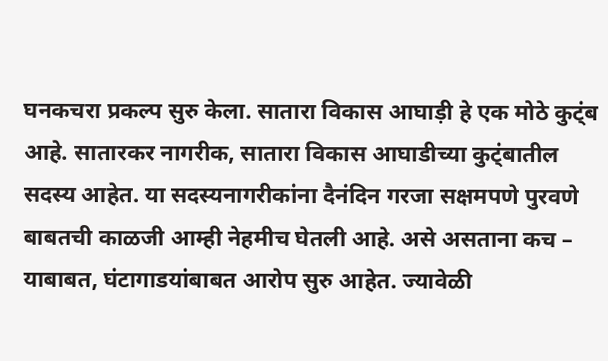घनकचरा प्रकल्प सुरु केला. सातारा विकास आघाड़ी हे एक मोठे कुट्ंब आहे. सातारकर नागरीक, सातारा विकास आघाडीच्या कुट्ंबातील सदस्य आहेत. या सदस्यनागरीकांना दैनंदिन गरजा सक्षमपणे पुरवणे बाबतची काळजी आम्ही नेहमीच घेतली आहे. असे असताना कच – याबाबत, घंटागाडयांबाबत आरोप सुरु आहेत. ज्यावेळी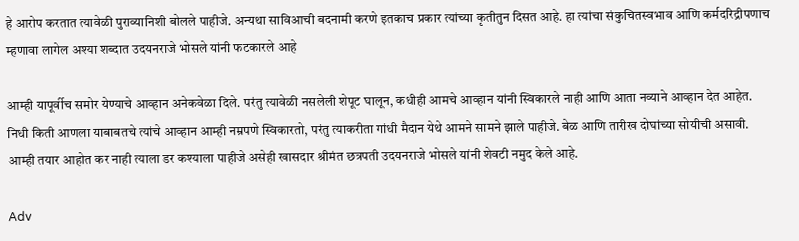हे आरोप करतात त्यावेळी पुराव्यानिशी बोलले पाहीजे. अन्यथा साविआची बदनामी करणे इतकाच प्रकार त्यांच्या कृतीतुन दिसत आहे. हा त्यांचा संकुचितस्वभाव आणि कर्मदरिद्रीपणाच म्हणावा लागेल अश्या शब्दात उदयनराजे भोसले यांनी फटकारले आहे

आम्ही यापूर्वीच समोर येण्याचे आव्हान अनेकवेळा दिले. परंतु त्यावेळी नसलेली शेपूट घालून, कधीही आमचे आव्हान यांनी स्विकारले नाही आणि आता नव्याने आव्हान देत आहेत. निधी किती आणला याबाबतचे त्यांचे आव्हान आम्ही नम्रपणे स्विकारतो, परंतु त्याकरीता गांधी मैदान येथे आमने सामने झाले पाहीजे. बेळ आणि तारीख दोघांच्या सोयीची असावी. आम्ही तयार आहोत कर नाही त्याला डर कश्याला पाहीजे असेही खासदार श्रीमंत छत्रपती उदयनराजे भोसले यांनी शेवटी नमुद केले आहे.

Adv